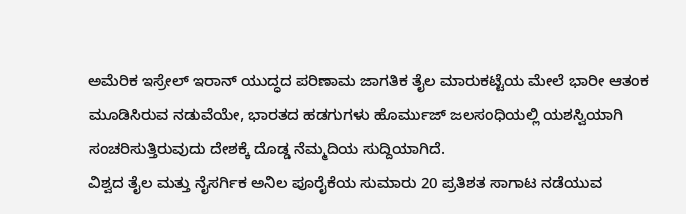ಅಮೆರಿಕ ಇಸ್ರೇಲ್ ಇರಾನ್ ಯುದ್ಧದ ಪರಿಣಾಮ ಜಾಗತಿಕ ತೈಲ ಮಾರುಕಟ್ಟೆಯ ಮೇಲೆ ಭಾರೀ ಆತಂಕ ಮೂಡಿಸಿರುವ ನಡುವೆಯೇ, ಭಾರತದ ಹಡಗುಗಳು ಹೊರ್ಮುಜ್ ಜಲಸಂಧಿಯಲ್ಲಿ ಯಶಸ್ವಿಯಾಗಿ ಸಂಚರಿಸುತ್ತಿರುವುದು ದೇಶಕ್ಕೆ ದೊಡ್ಡ ನೆಮ್ಮದಿಯ ಸುದ್ದಿಯಾಗಿದೆ.
ವಿಶ್ವದ ತೈಲ ಮತ್ತು ನೈಸರ್ಗಿಕ ಅನಿಲ ಪೂರೈಕೆಯ ಸುಮಾರು 20 ಪ್ರತಿಶತ ಸಾಗಾಟ ನಡೆಯುವ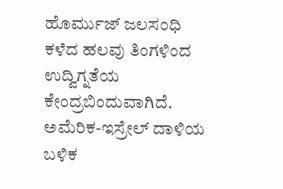ಹೊರ್ಮುಜ್ ಜಲಸಂಧಿ ಕಳೆದ ಹಲವು ತಿಂಗಳಿಂದ ಉದ್ವಿಗ್ನತೆಯ ಕೇಂದ್ರಬಿಂದುವಾಗಿದೆ. ಅಮೆರಿಕ-ಇಸ್ರೇಲ್ ದಾಳಿಯ ಬಳಿಕ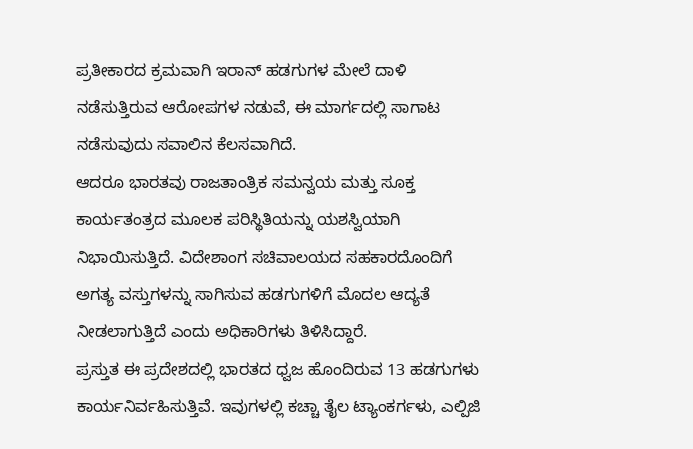ಪ್ರತೀಕಾರದ ಕ್ರಮವಾಗಿ ಇರಾನ್ ಹಡಗುಗಳ ಮೇಲೆ ದಾಳಿ ನಡೆಸುತ್ತಿರುವ ಆರೋಪಗಳ ನಡುವೆ, ಈ ಮಾರ್ಗದಲ್ಲಿ ಸಾಗಾಟ ನಡೆಸುವುದು ಸವಾಲಿನ ಕೆಲಸವಾಗಿದೆ.
ಆದರೂ ಭಾರತವು ರಾಜತಾಂತ್ರಿಕ ಸಮನ್ವಯ ಮತ್ತು ಸೂಕ್ತ ಕಾರ್ಯತಂತ್ರದ ಮೂಲಕ ಪರಿಸ್ಥಿತಿಯನ್ನು ಯಶಸ್ವಿಯಾಗಿ ನಿಭಾಯಿಸುತ್ತಿದೆ. ವಿದೇಶಾಂಗ ಸಚಿವಾಲಯದ ಸಹಕಾರದೊಂದಿಗೆ ಅಗತ್ಯ ವಸ್ತುಗಳನ್ನು ಸಾಗಿಸುವ ಹಡಗುಗಳಿಗೆ ಮೊದಲ ಆದ್ಯತೆ ನೀಡಲಾಗುತ್ತಿದೆ ಎಂದು ಅಧಿಕಾರಿಗಳು ತಿಳಿಸಿದ್ದಾರೆ.
ಪ್ರಸ್ತುತ ಈ ಪ್ರದೇಶದಲ್ಲಿ ಭಾರತದ ಧ್ವಜ ಹೊಂದಿರುವ 13 ಹಡಗುಗಳು ಕಾರ್ಯನಿರ್ವಹಿಸುತ್ತಿವೆ. ಇವುಗಳಲ್ಲಿ ಕಚ್ಚಾ ತೈಲ ಟ್ಯಾಂಕರ್ಗಳು, ಎಲ್ಪಿಜಿ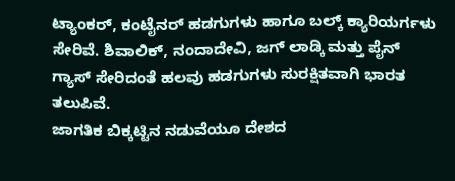ಟ್ಯಾಂಕರ್, ಕಂಟೈನರ್ ಹಡಗುಗಳು ಹಾಗೂ ಬಲ್ಕ್ ಕ್ಯಾರಿಯರ್ಗಳು ಸೇರಿವೆ. ಶಿವಾಲಿಕ್, ನಂದಾದೇವಿ, ಜಗ್ ಲಾಡ್ಕಿ ಮತ್ತು ಪೈನ್ ಗ್ಯಾಸ್ ಸೇರಿದಂತೆ ಹಲವು ಹಡಗುಗಳು ಸುರಕ್ಷಿತವಾಗಿ ಭಾರತ ತಲುಪಿವೆ.
ಜಾಗತಿಕ ಬಿಕ್ಕಟ್ಟಿನ ನಡುವೆಯೂ ದೇಶದ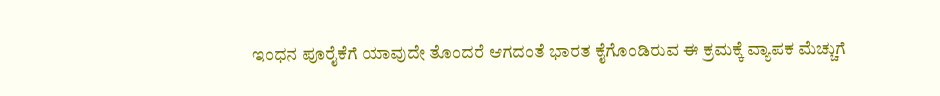ಇಂಧನ ಪೂರೈಕೆಗೆ ಯಾವುದೇ ತೊಂದರೆ ಆಗದಂತೆ ಭಾರತ ಕೈಗೊಂಡಿರುವ ಈ ಕ್ರಮಕ್ಕೆ ವ್ಯಾಪಕ ಮೆಚ್ಚುಗೆ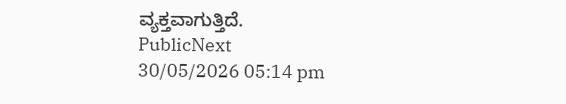ವ್ಯಕ್ತವಾಗುತ್ತಿದೆ.
PublicNext
30/05/2026 05:14 pm